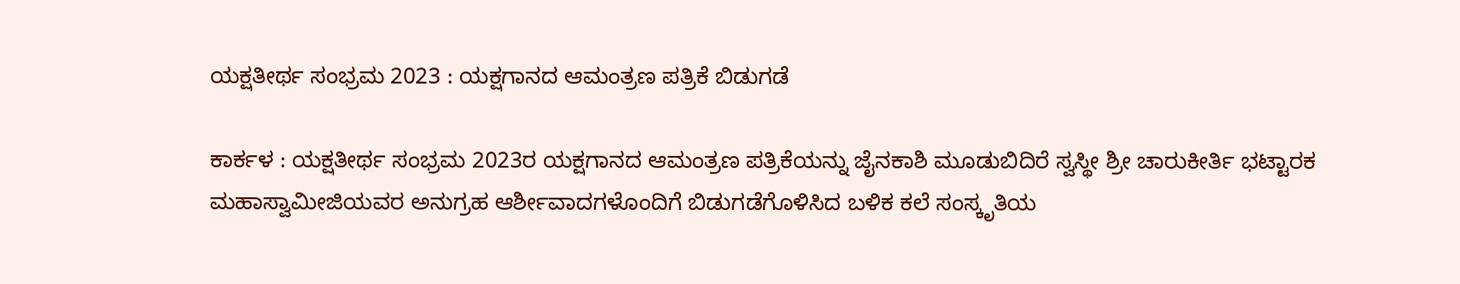ಯಕ್ಷತೀರ್ಥ ಸಂಭ್ರಮ 2023 : ಯಕ್ಷಗಾನದ ಆಮಂತ್ರಣ ಪತ್ರಿಕೆ ಬಿಡುಗಡೆ

ಕಾರ್ಕಳ : ಯಕ್ಷತೀರ್ಥ ಸಂಭ್ರಮ 2023ರ ಯಕ್ಷಗಾನದ ಆಮಂತ್ರಣ ಪತ್ರಿಕೆಯನ್ನು ಜೈನಕಾಶಿ ಮೂಡುಬಿದಿರೆ ಸ್ವಸ್ಥೀ ಶ್ರೀ ಚಾರುಕೀರ್ತಿ ಭಟ್ಟಾರಕ ಮಹಾಸ್ವಾಮೀಜಿಯವರ ಅನುಗ್ರಹ ಆರ್ಶೀವಾದಗಳೊಂದಿಗೆ ಬಿಡುಗಡೆಗೊಳಿಸಿದ ಬಳಿಕ ಕಲೆ ಸಂಸ್ಕೃತಿಯ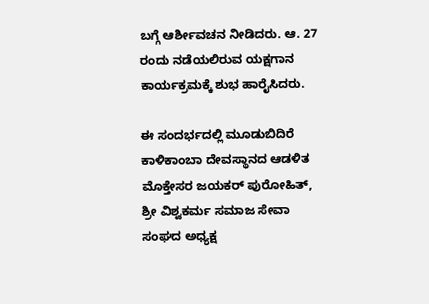ಬಗ್ಗೆ ಆರ್ಶೀವಚನ ನೀಡಿದರು. ಆ. 27 ರಂದು ನಡೆಯಲಿರುವ ಯಕ್ಷಗಾನ ಕಾರ್ಯಕ್ರಮಕ್ಕೆ ಶುಭ ಹಾರೈಸಿದರು.

ಈ ಸಂದರ್ಭದಲ್ಲಿ ಮೂಡುಬಿದಿರೆ ಕಾಳಿಕಾಂಬಾ ದೇವಸ್ಥಾನದ ಆಡಳಿತ ಮೊಕ್ತೇಸರ ಜಯಕರ್ ಪುರೋಹಿತ್, ಶ್ರೀ ವಿಶ್ವಕರ್ಮ ಸಮಾಜ ಸೇವಾ ಸಂಘದ ಅಧ್ಯಕ್ಷ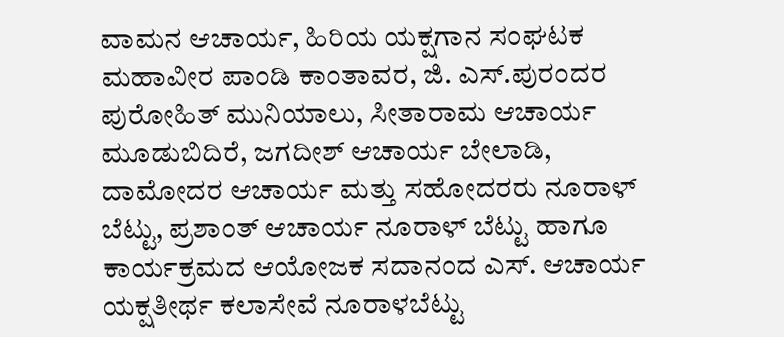ವಾಮನ ಆಚಾರ್ಯ, ಹಿರಿಯ ಯಕ್ಷಗಾನ ಸಂಘಟಕ ಮಹಾವೀರ ಪಾಂಡಿ ಕಾಂತಾವರ, ಜಿ. ಎಸ್.ಪುರಂದರ ಪುರೋಹಿತ್ ಮುನಿಯಾಲು, ಸೀತಾರಾಮ ಆಚಾರ್ಯ ಮೂಡುಬಿದಿರೆ, ಜಗದೀಶ್ ಆಚಾರ್ಯ ಬೇಲಾಡಿ, ದಾಮೋದರ ಆಚಾರ್ಯ ಮತ್ತು ಸಹೋದರರು ನೂರಾಳ್ ಬೆಟ್ಟು, ಪ್ರಶಾಂತ್ ಆಚಾರ್ಯ ನೂರಾಳ್ ಬೆಟ್ಟು ಹಾಗೂ ಕಾರ್ಯಕ್ರಮದ ಆಯೋಜಕ ಸದಾನಂದ ಎಸ್. ಆಚಾರ್ಯ ಯಕ್ಷತೀರ್ಥ ಕಲಾಸೇವೆ ನೂರಾಳಬೆಟ್ಟು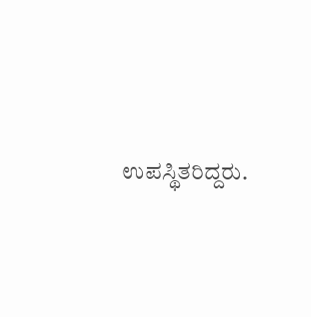ಉಪಸ್ಥಿತರಿದ್ದರು.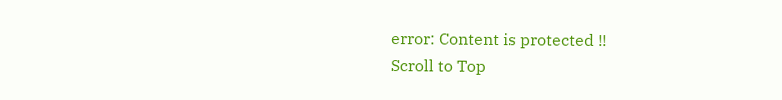error: Content is protected !!
Scroll to Top